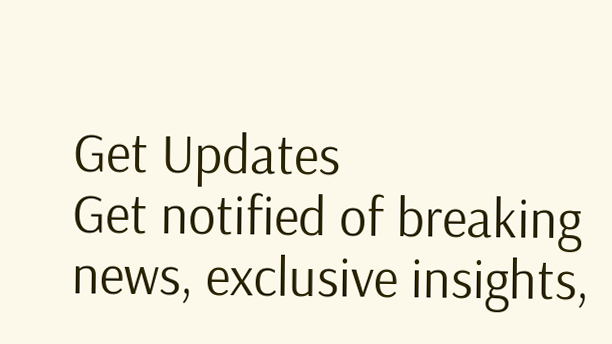Get Updates
Get notified of breaking news, exclusive insights,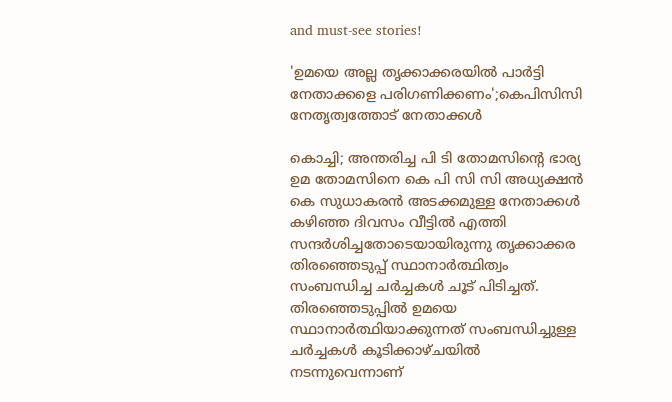and must-see stories!

'ഉമയെ അല്ല തൃക്കാക്കരയിൽ പാർട്ടി നേതാക്കളെ പരിഗണിക്കണം';കെപിസിസി നേതൃത്വത്തോട് നേതാക്കൾ

കൊച്ചി; അന്തരിച്ച പി ടി തോമസിന്റെ ഭാര്യ ഉമ തോമസിനെ കെ പി സി സി അധ്യക്ഷൻ കെ സുധാകരൻ അടക്കമുള്ള നേതാക്കൾ കഴിഞ്ഞ ദിവസം വീട്ടിൽ എത്തി സന്ദർശിച്ചതോടെയായിരുന്നു തൃക്കാക്കര തിരഞ്ഞെടുപ്പ് സ്ഥാനാർത്ഥിത്വം സംബന്ധിച്ച ചർച്ചകൾ ചൂട് പിടിച്ചത്. തിരഞ്ഞെടുപ്പിൽ ഉമയെ സ്ഥാനാർത്ഥിയാക്കുന്നത് സംബന്ധിച്ചുള്ള ചർച്ചകൾ കൂടിക്കാഴ്ചയിൽ നടന്നുവെന്നാണ്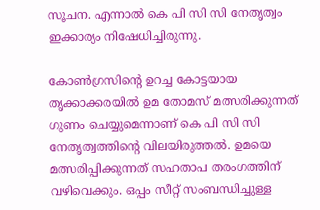സൂചന. എന്നാൽ കെ പി സി സി നേതൃത്വം ഇക്കാര്യം നിഷേധിച്ചിരുന്നു.

കോൺഗ്രസിന്റെ ഉറച്ച കോട്ടയായ തൃക്കാക്കരയിൽ ഉമ തോമസ് മത്സരിക്കുന്നത് ഗുണം ചെയ്യുമെന്നാണ് കെ പി സി സി നേതൃത്വത്തിന്റെ വിലയിരുത്തൽ. ഉമയെ മത്സരിപ്പിക്കുന്നത് സഹതാപ തരംഗത്തിന് വഴിവെക്കും. ഒപ്പം സീറ്റ് സംബന്ധിച്ചുള്ള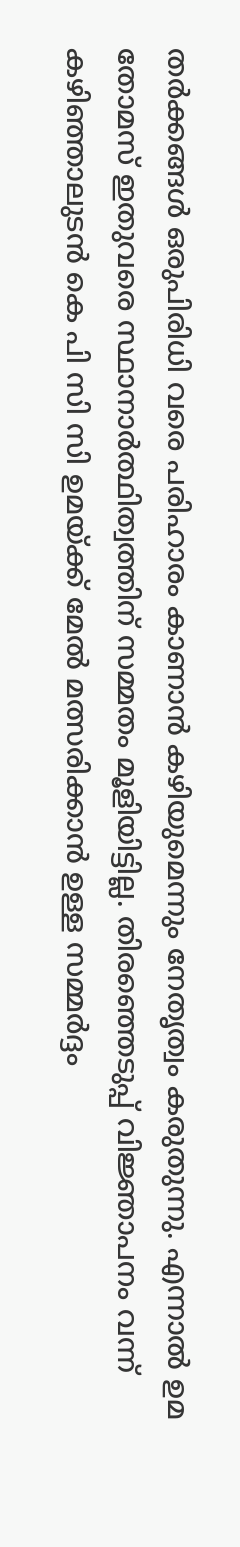തർക്കങ്ങൾ ഒരുപിരിധി വരെ പരിഹാരം കാണാൻ കഴിയുമെന്നും നേതൃത്വം കരുതുന്നു. എന്നാൽ ഉമ തോമസ് ഇതുവരെ സ്ഥാനാർത്ഥിത്വത്തിന് സമ്മതം മൂളിയിട്ടില്ല. തിരഞ്ഞെടുപ്പ് വിജ്ഞാപനം വന്ന് കഴിഞ്ഞാലുടൻ കെ പി സി സി ഉമയ്ക്ക് മേൽ മത്സരിക്കാൻ ഉള്ള സമ്മർദ്ദം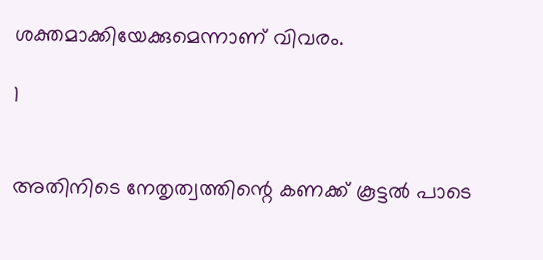ശക്തമാക്കിയേക്കുമെന്നാണ് വിവരം.

1


അതിനിടെ നേതൃത്വത്തിന്റെ കണക്ക് കൂട്ടൽ പാടെ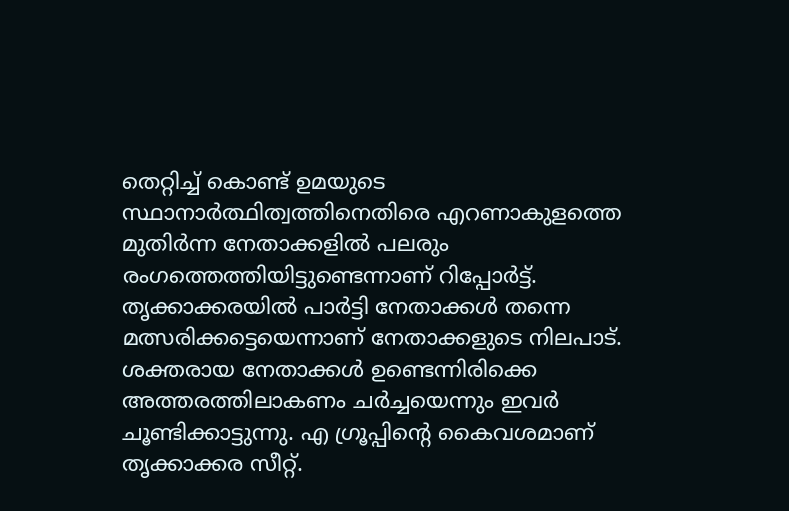തെറ്റിച്ച് കൊണ്ട് ഉമയുടെ സ്ഥാനാർത്ഥിത്വത്തിനെതിരെ എറണാകുളത്തെ മുതിർന്ന നേതാക്കളിൽ പലരും രംഗത്തെത്തിയിട്ടുണ്ടെന്നാണ് റിപ്പോർട്ട്.
തൃക്കാക്കരയിൽ പാർട്ടി നേതാക്കൾ തന്നെ മത്സരിക്കട്ടെയെന്നാണ് നേതാക്കളുടെ നിലപാട്. ശക്തരായ നേതാക്കൾ ഉണ്ടെന്നിരിക്കെ അത്തരത്തിലാകണം ചർച്ചയെന്നും ഇവർ ചൂണ്ടിക്കാട്ടുന്നു. എ ഗ്രൂപ്പിന്റെ കൈവശമാണ് തൃക്കാക്കര സീറ്റ്.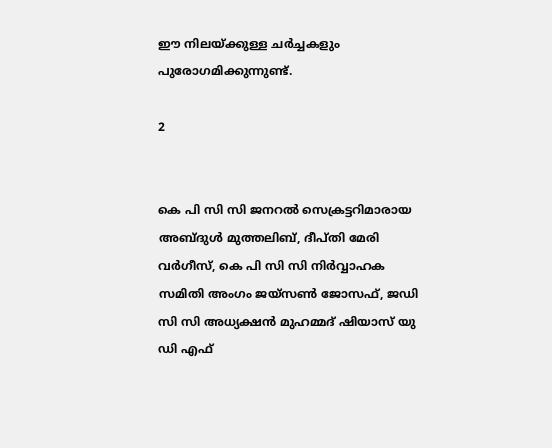ഈ നിലയ്ക്കുള്ള ചർച്ചകളും പുരോഗമിക്കുന്നുണ്ട്.

2


കെ പി സി സി ജനറൽ സെക്രട്ടറിമാരായ അബ്ദുൾ മുത്തലിബ്, ദീപ്തി മേരി വർഗീസ്, കെ പി സി സി നിർവ്വാഹക സമിതി അംഗം ജയ്സൺ ജോസഫ്, ജഡി സി സി അധ്യക്ഷൻ മുഹമ്മദ് ഷിയാസ് യു ഡി എഫ്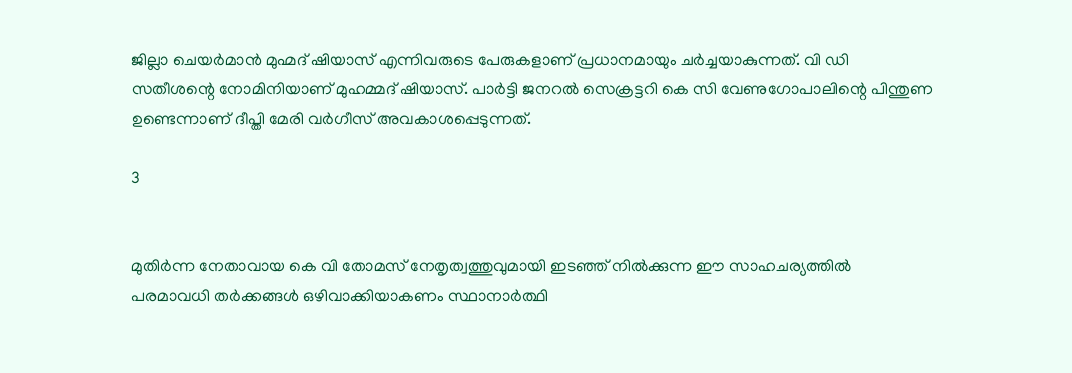ജില്ലാ ചെയർമാൻ മുഹ്മദ് ഷിയാസ് എന്നിവരുടെ പേരുകളാണ് പ്രധാനമായും ചർച്ചയാകുന്നത്. വി ഡി സതീശന്റെ നോമിനിയാണ് മുഹമ്മദ് ഷിയാസ്. പാർട്ടി ജനറൽ സെക്രട്ടറി കെ സി വേണുഗോപാലിന്റെ പിന്തുണ ഉണ്ടെന്നാണ് ദീപ്തി മേരി വർഗീസ് അവകാശപ്പെടുന്നത്.

3


മുതിർന്ന നേതാവായ കെ വി തോമസ് നേതൃത്വത്തുവുമായി ഇടഞ്ഞ് നിൽക്കുന്ന ഈ സാഹചര്യത്തിൽ പരമാവധി തർക്കങ്ങൾ ഒഴിവാക്കിയാകണം സ്ഥാനാർത്ഥി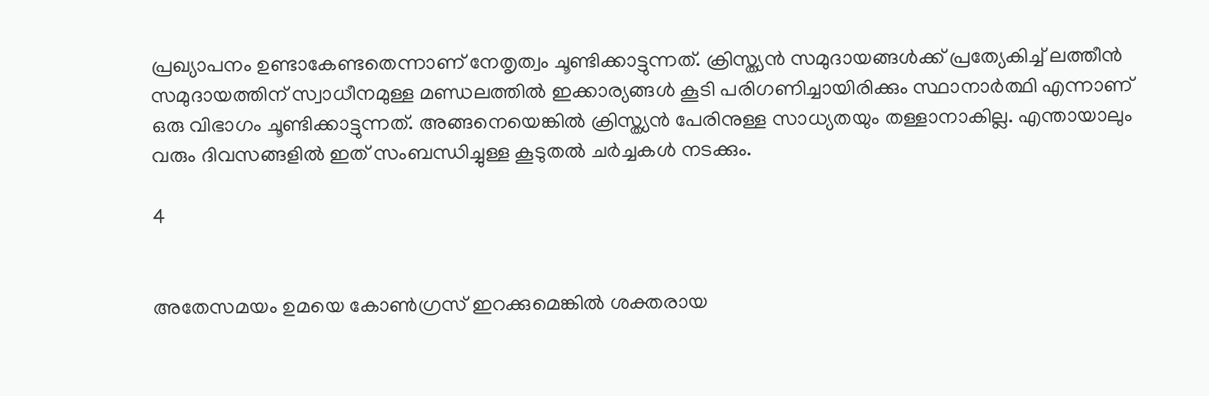പ്രഖ്യാപനം ഉണ്ടാകേണ്ടതെന്നാണ് നേതൃത്വം ചൂണ്ടിക്കാട്ടുന്നത്. ക്രിസ്ത്യൻ സമുദായങ്ങൾക്ക് പ്രത്യേകിച്ച് ലത്തീൻ സമുദായത്തിന് സ്വാധീനമുള്ള മണ്ഡലത്തിൽ ഇക്കാര്യങ്ങൾ കൂടി പരിഗണിച്ചായിരിക്കും സ്ഥാനാർത്ഥി എന്നാണ് ഒരു വിഭാഗം ചൂണ്ടിക്കാട്ടുന്നത്. അങ്ങനെയെങ്കിൽ ക്രിസ്ത്യൻ പേരിനുള്ള സാധ്യതയും തള്ളാനാകില്ല. എന്തായാലും വരും ദിവസങ്ങളിൽ ഇത് സംബന്ധിച്ചുള്ള കൂടുതൽ ചർച്ചകൾ നടക്കും.

4


അതേസമയം ഉമയെ കോൺഗ്രസ് ഇറക്കുമെങ്കിൽ ശക്തരായ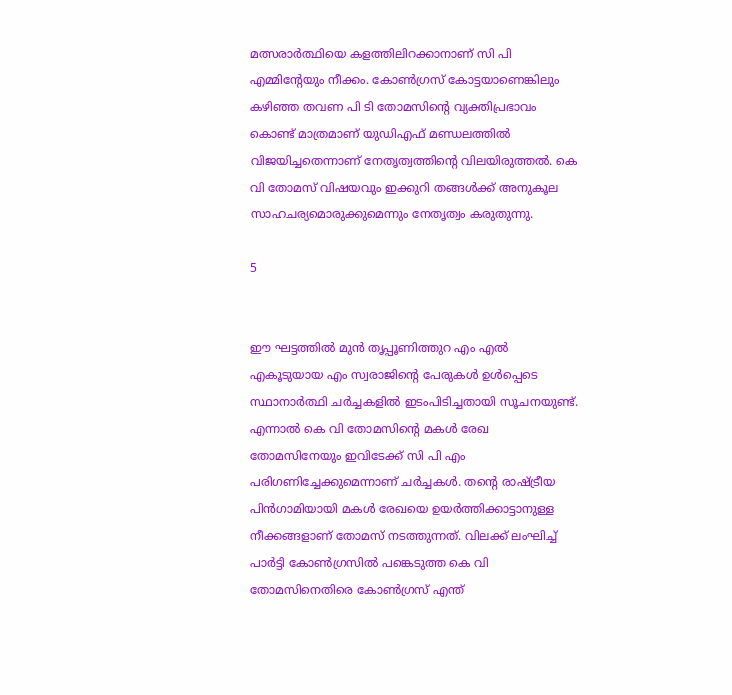മത്സരാർത്ഥിയെ കളത്തിലിറക്കാനാണ് സി പി എമ്മിന്റേയും നീക്കം. കോൺഗ്രസ് കോട്ടയാണെങ്കിലും കഴിഞ്ഞ തവണ പി ടി തോമസിന്റെ വ്യക്തിപ്രഭാവം കൊണ്ട് മാത്രമാണ് യുഡിഎഫ് മണ്ഡലത്തിൽ വിജയിച്ചതെന്നാണ് നേതൃത്വത്തിന്റെ വിലയിരുത്തൽ. കെ വി തോമസ് വിഷയവും ഇക്കുറി തങ്ങൾക്ക് അനുകൂല സാഹചര്യമൊരുക്കുമെന്നും നേതൃത്വം കരുതുന്നു.

5


ഈ ഘട്ടത്തിൽ മുൻ തൃപ്പൂണിത്തുറ എം എൽ എകൂടുയായ എം സ്വരാജിന്റെ പേരുകൾ ഉൾപ്പെടെ സ്ഥാനാർത്ഥി ചർച്ചകളിൽ ഇടംപിടിച്ചതായി സൂചനയുണ്ട്. എന്നാൽ കെ വി തോമസിന്റെ മകൾ രേഖ തോമസിനേയും ഇവിടേക്ക് സി പി എം പരിഗണിച്ചേക്കുമെന്നാണ് ചർച്ചകൾ. തന്റെ രാഷ്ട്രീയ പിൻഗാമിയായി മകൾ രേഖയെ ഉയർത്തിക്കാട്ടാനുള്ള നീക്കങ്ങളാണ് തോമസ് നടത്തുന്നത്. വിലക്ക് ലംഘിച്ച് പാർട്ടി കോൺഗ്രസിൽ പങ്കെടുത്ത കെ വി തോമസിനെതിരെ കോൺഗ്രസ് എന്ത്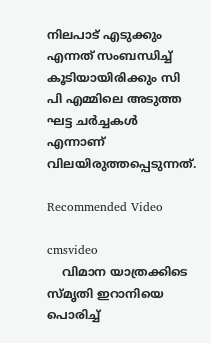നിലപാട് എടുക്കും എന്നത് സംബന്ധിച്ച് കൂടിയായിരിക്കും സി പി എമ്മിലെ അടുത്ത ഘട്ട ചർച്ചകൾ എന്നാണ് വിലയിരുത്തപ്പെടുന്നത്.

Recommended Video

cmsvideo
    വിമാന യാത്രക്കിടെ സ്മൃതി ഇറാനിയെ പൊരിച്ച്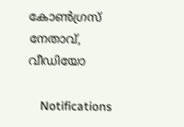കോണ്‍ഗ്രസ് നേതാവ്, വീഡിയോ

    Notifications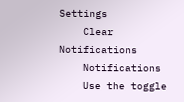Settings
    Clear Notifications
    Notifications
    Use the toggle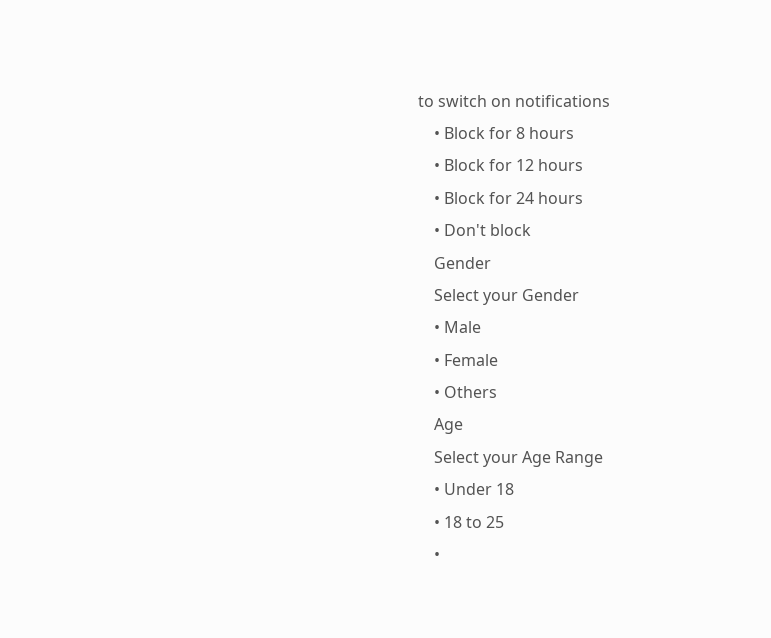to switch on notifications
    • Block for 8 hours
    • Block for 12 hours
    • Block for 24 hours
    • Don't block
    Gender
    Select your Gender
    • Male
    • Female
    • Others
    Age
    Select your Age Range
    • Under 18
    • 18 to 25
    •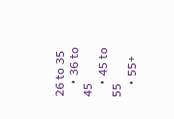26 to 35
    • 36 to 45
    • 45 to 55
    • 55+